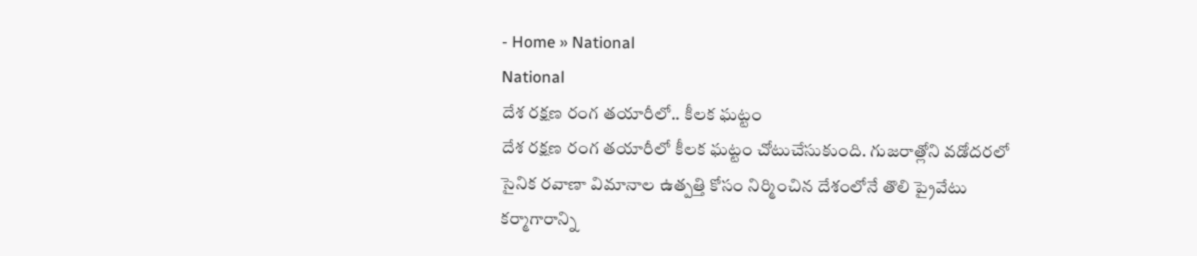- Home » National
National
దేశ రక్షణ రంగ తయారీలో.. కీలక ఘట్టం
దేశ రక్షణ రంగ తయారీలో కీలక ఘట్టం చోటుచేసుకుంది. గుజరాత్లోని వడోదరలో సైనిక రవాణా విమానాల ఉత్పత్తి కోసం నిర్మించిన దేశంలోనే తొలి ప్రైవేటు కర్మాగారాన్ని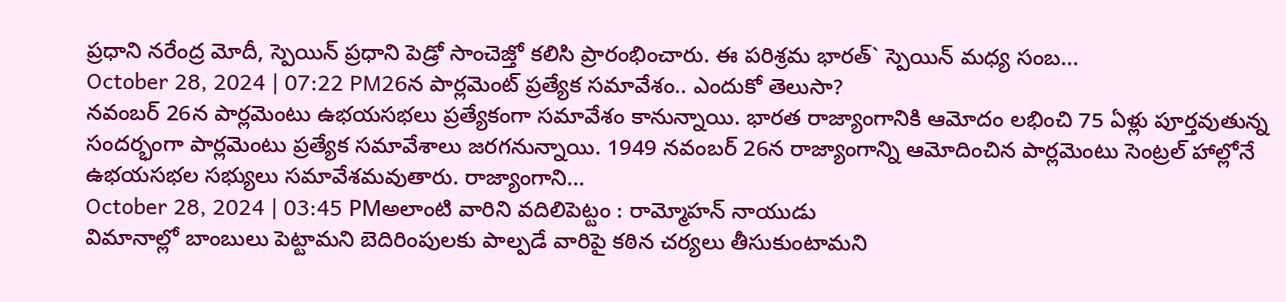ప్రధాని నరేంద్ర మోదీ, స్పెయిన్ ప్రధాని పెడ్రో సాంచెజ్తో కలిసి ప్రారంభించారు. ఈ పరిశ్రమ భారత్` స్పెయిన్ మధ్య సంబ...
October 28, 2024 | 07:22 PM26న పార్లమెంట్ ప్రత్యేక సమావేశం.. ఎందుకో తెలుసా?
నవంబర్ 26న పార్లమెంటు ఉభయసభలు ప్రత్యేకంగా సమావేశం కానున్నాయి. భారత రాజ్యాంగానికి ఆమోదం లభించి 75 ఏళ్లు పూర్తవుతున్న సందర్భంగా పార్లమెంటు ప్రత్యేక సమావేశాలు జరగనున్నాయి. 1949 నవంబర్ 26న రాజ్యాంగాన్ని ఆమోదించిన పార్లమెంటు సెంట్రల్ హాల్లోనే ఉభయసభల సభ్యులు సమావేశమవుతారు. రాజ్యాంగాని...
October 28, 2024 | 03:45 PMఅలాంటి వారిని వదిలిపెట్టం : రామ్మోహన్ నాయుడు
విమానాల్లో బాంబులు పెట్టామని బెదిరింపులకు పాల్పడే వారిపై కఠిన చర్యలు తీసుకుంటామని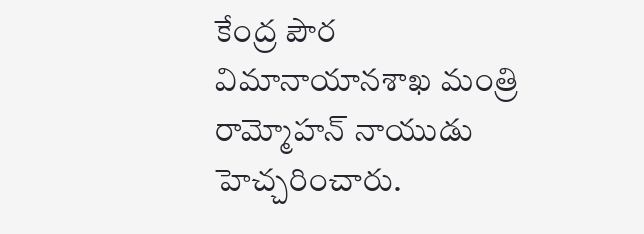కేంద్ర పౌర విమానాయానశాఖ మంత్రి రామ్మోహన్ నాయుడు హెచ్చరించారు.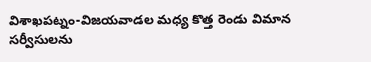విశాఖపట్నం-విజయవాడల మధ్య కొత్త రెండు విమాన సర్వీసులను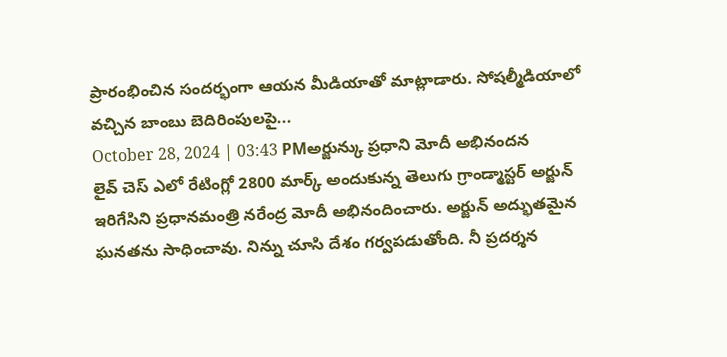ప్రారంభించిన సందర్భంగా ఆయన మీడియాతో మాట్లాడారు. సోషల్మీడియాలో వచ్చిన బాంబు బెదిరింపులపై...
October 28, 2024 | 03:43 PMఅర్జున్కు ప్రధాని మోదీ అభినందన
లైవ్ చెస్ ఎలో రేటింగ్లో 2800 మార్క్ అందుకున్న తెలుగు గ్రాండ్మాస్టర్ అర్జున్ ఇరిగేసిని ప్రధానమంత్రి నరేంద్ర మోదీ అభినందించారు. అర్జున్ అద్భుతమైన ఘనతను సాధించావు. నిన్ను చూసి దేశం గర్వపడుతోంది. నీ ప్రదర్శన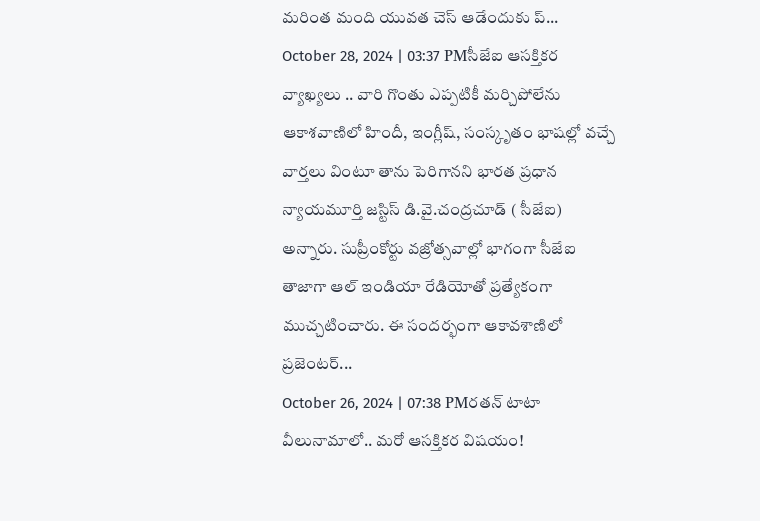మరింత మంది యువత చెస్ ఆడేందుకు ప్...
October 28, 2024 | 03:37 PMసీజేఐ ఆసక్తికర వ్యాఖ్యలు .. వారి గొంతు ఎప్పటికీ మర్చిపోలేను
ఆకాశవాణిలో హిందీ, ఇంగ్లీష్, సంస్కృతం భాషల్లో వచ్చే వార్తలు వింటూ తాను పెరిగానని భారత ప్రధాన న్యాయమూర్తి జస్టిస్ డి.వై.చంద్రచూడ్ ( సీజేఐ) అన్నారు. సుప్రీంకోర్టు వజ్రోత్సవాల్లో భాగంగా సీజేఐ తాజాగా ఆల్ ఇండియా రేడియోతో ప్రత్యేకంగా ముచ్చటించారు. ఈ సందర్భంగా ఆకావశాణిలో ప్రజెంటర్...
October 26, 2024 | 07:38 PMరతన్ టాటా వీలునామాలో.. మరో ఆసక్తికర విషయం!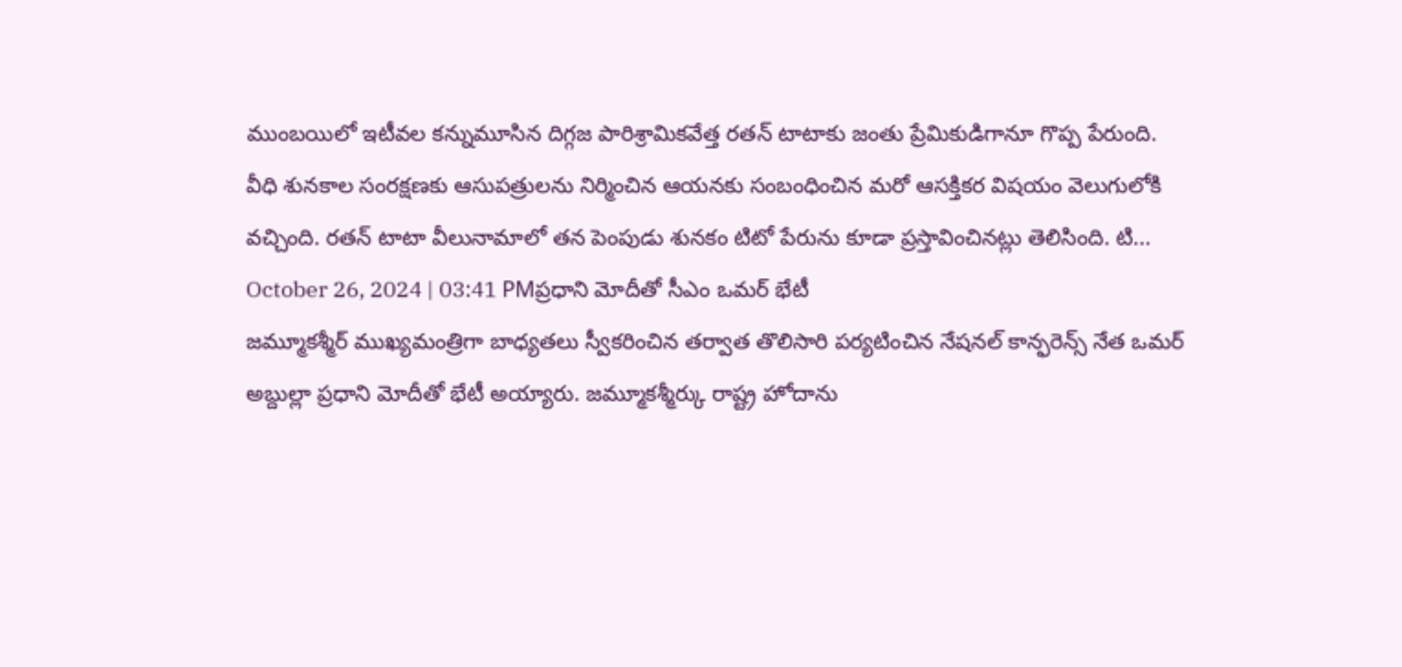ముంబయిలో ఇటీవల కన్నుమూసిన దిగ్గజ పారిశ్రామికవేత్త రతన్ టాటాకు జంతు ప్రేమికుడిగానూ గొప్ప పేరుంది. వీధి శునకాల సంరక్షణకు ఆసుపత్రులను నిర్మించిన ఆయనకు సంబంధించిన మరో ఆసక్తికర విషయం వెలుగులోకి వచ్చింది. రతన్ టాటా వీలునామాలో తన పెంపుడు శునకం టిటో పేరును కూడా ప్రస్తావించినట్లు తెలిసింది. టి...
October 26, 2024 | 03:41 PMప్రధాని మోదీతో సీఎం ఒమర్ భేటీ
జమ్మూకశ్మీర్ ముఖ్యమంత్రిగా బాధ్యతలు స్వీకరించిన తర్వాత తొలిసారి పర్యటించిన నేషనల్ కాన్ఫరెన్స్ నేత ఒమర్ అబ్దుల్లా ప్రధాని మోదీతో భేటీ అయ్యారు. జమ్మూకశ్మీర్కు రాష్ట్ర హోదాను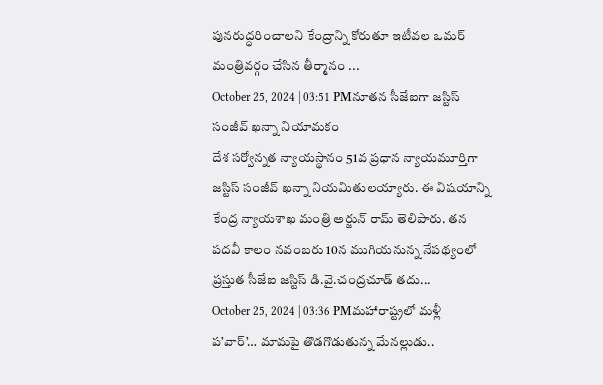పునరుద్ధరించాలని కేంద్రాన్ని కోరుతూ ఇటీవల ఒమర్ మంత్రివర్గం చేసిన తీర్మానం ...
October 25, 2024 | 03:51 PMనూతన సీజేఐగా జస్టిస్ సంజీవ్ ఖన్నా నియామకం
దేశ సర్వోన్నత న్యాయస్థానం 51వ ప్రధాన న్యాయమూర్తిగా జస్టిస్ సంజీవ్ ఖన్నా నియమితులయ్యారు. ఈ విషయాన్ని కేంద్ర న్యాయశాఖ మంత్రి అర్జున్ రామ్ తెలిపారు. తన పదవీ కాలం నవంబరు 10న ముగియనున్న నేపథ్యంలో ప్రస్తుత సీజేఐ జస్టిస్ డి.వై.చంద్రచూడ్ తదు...
October 25, 2024 | 03:36 PMమహారాష్ట్రలో మళ్లీ ప’వార్’… మామపై తొడగొడుతున్న మేనల్లుడు..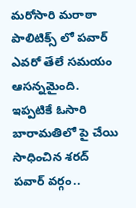మరోసారి మరాఠా పాలిటిక్స్ లో పవార్ ఎవరో తేలే సమయం ఆసన్నమైంది. ఇప్పటికే ఓసారి బారామతిలో పై చేయి సాధించిన శరద్ పవార్ వర్గం..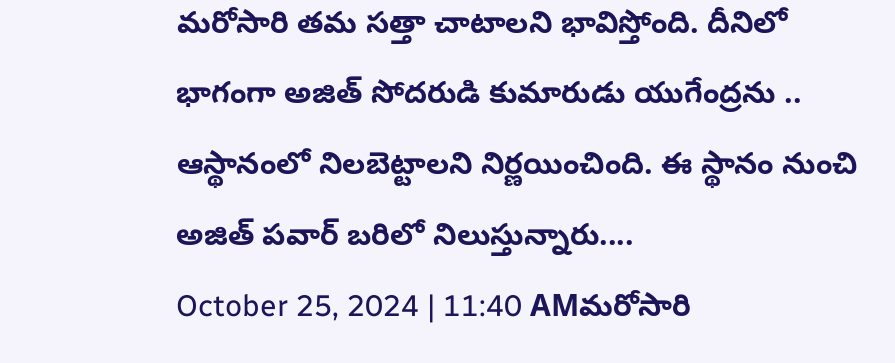మరోసారి తమ సత్తా చాటాలని భావిస్తోంది. దీనిలో భాగంగా అజిత్ సోదరుడి కుమారుడు యుగేంద్రను .. ఆస్థానంలో నిలబెట్టాలని నిర్ణయించింది. ఈ స్థానం నుంచి అజిత్ పవార్ బరిలో నిలుస్తున్నారు....
October 25, 2024 | 11:40 AMమరోసారి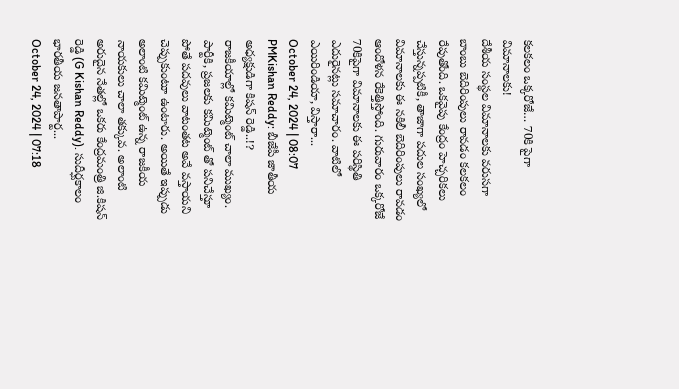కలకలం ఒక్కరోజే… 70కి పైగా విమానాలకు!
దేశీయ సంస్థల విమానాలకు వరుసగా బాంబు బెదిరింపులు రావడం కలకలం రేపుతోంది. ఒకవైపు కేంద్రం హెచ్చరికలు చేస్తున్నప్పటికీ, తాజాగా పదుల సంఖ్యలో విమానాలకు ఈ నకిలీ బెదిరింపులు రావడం ఆందోళన రేకెత్తిస్తోంది. గురువారం ఒక్కరోజే 70కిపైగా విమానాలకు ఈ పరిస్థితి ఎదురైనట్లు సమాచారం. వాటిలో ఎయిరిండియా, విస్తారా...
October 24, 2024 | 08:07 PMKishan Reddy: బీజేపీ జాతీయ అధ్యక్షుడిగా కిషన్ రెడ్డి..!?
రాజకీయాల్లో కమిట్మెంట్ చాలా ముఖ్యం. పార్టీకి, ప్రజలకు కమిట్మెంట్ తో పనిచేస్తూ పోతే పదవులు వాటంతట అవే వస్తాయని చెప్పుకుంటూ ఉంటారు. అయితే ఇప్పుడు అలాంటి కమిట్మెంట్ ఉన్న రాజకీయ నాయకులు చాలా తక్కువ. అలాంటి అరుదైన నేతల్లో ఒకరు కేంద్రమంత్రి జి.కిషన్ రెడ్డి (G Kishan Reddy). సుదీర్ఘకాలం భారతీయ జనతాపార్ట...
October 24, 2024 | 07:18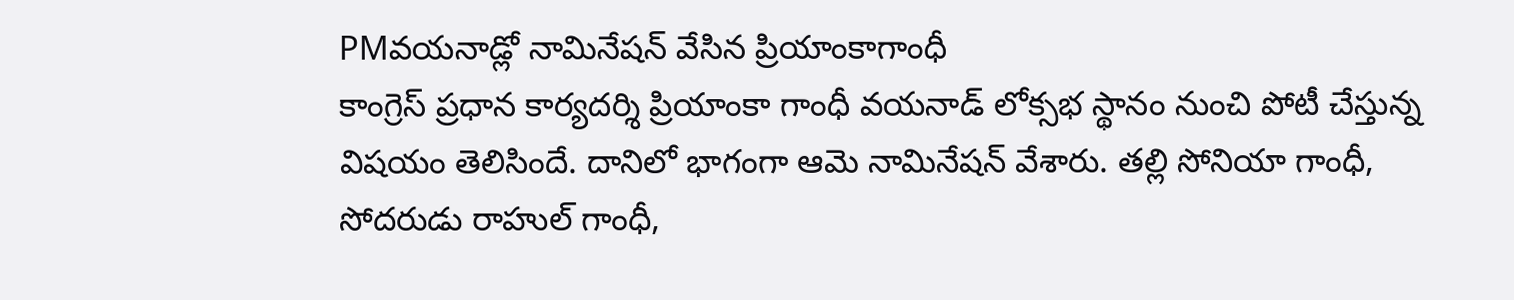PMవయనాడ్లో నామినేషన్ వేసిన ప్రియాంకాగాంధీ
కాంగ్రెస్ ప్రధాన కార్యదర్శి ప్రియాంకా గాంధీ వయనాడ్ లోక్సభ స్థానం నుంచి పోటీ చేస్తున్న విషయం తెలిసిందే. దానిలో భాగంగా ఆమె నామినేషన్ వేశారు. తల్లి సోనియా గాంధీ, సోదరుడు రాహుల్ గాంధీ,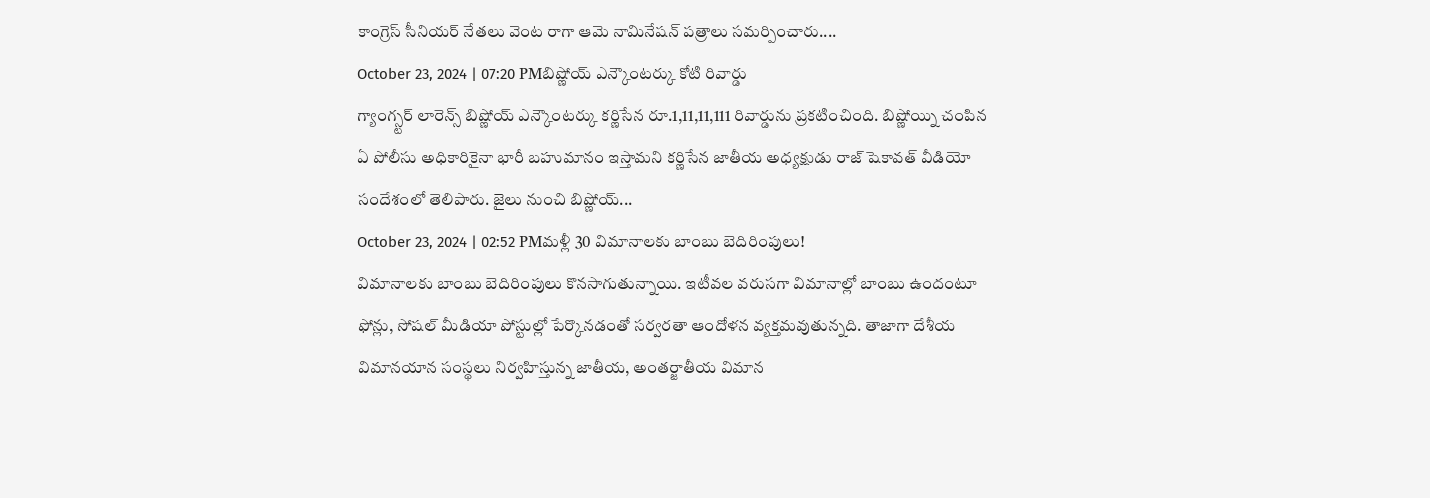కాంగ్రెస్ సీనియర్ నేతలు వెంట రాగా ఆమె నామినేషన్ పత్రాలు సమర్పించారు....
October 23, 2024 | 07:20 PMబిష్ణోయ్ ఎన్కౌంటర్కు కోటి రివార్డు
గ్యాంగ్స్టర్ లారెన్స్ బిష్ణోయ్ ఎన్కౌంటర్కు కర్ణిసేన రూ.1,11,11,111 రివార్డును ప్రకటించింది. బిష్ణోయ్ని చంపిన ఏ పోలీసు అధికారికైనా భారీ బహుమానం ఇస్తామని కర్ణిసేన జాతీయ అధ్యక్షుడు రాజ్ షెకావత్ వీడియో సందేశంలో తెలిపారు. జైలు నుంచి బిష్ణోయ్...
October 23, 2024 | 02:52 PMమళ్లీ 30 విమానాలకు బాంబు బెదిరింపులు!
విమానాలకు బాంబు బెదిరింపులు కొనసాగుతున్నాయి. ఇటీవల వరుసగా విమానాల్లో బాంబు ఉందంటూ ఫోన్లు, సోషల్ మీడియా పోస్టుల్లో పేర్కొనడంతో సర్వరతా ఆందోళన వ్యక్తమవుతున్నది. తాజాగా దేశీయ విమానయాన సంస్థలు నిర్వహిస్తున్న జాతీయ, అంతర్జాతీయ విమాన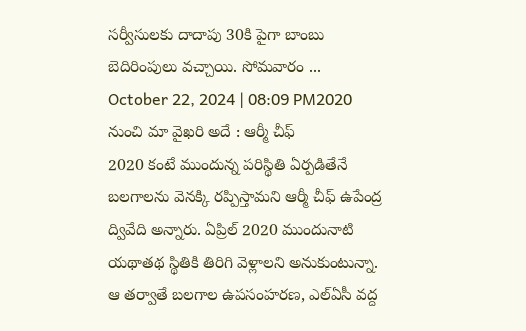సర్వీసులకు దాదాపు 30కి పైగా బాంబు బెదిరింపులు వచ్చాయి. సోమవారం ...
October 22, 2024 | 08:09 PM2020 నుంచి మా వైఖరి అదే : ఆర్మీ చీఫ్
2020 కంటే ముందున్న పరిస్థితి ఏర్పడితేనే బలగాలను వెనక్కి రప్పిస్తామని ఆర్మీ చీఫ్ ఉపేంద్ర ద్వివేది అన్నారు. ఏప్రిల్ 2020 ముందునాటి యథాతథ స్థితికి తిరిగి వెళ్లాలని అనుకుంటున్నా. ఆ తర్వాతే బలగాల ఉపసంహరణ, ఎల్ఏసీ వద్ద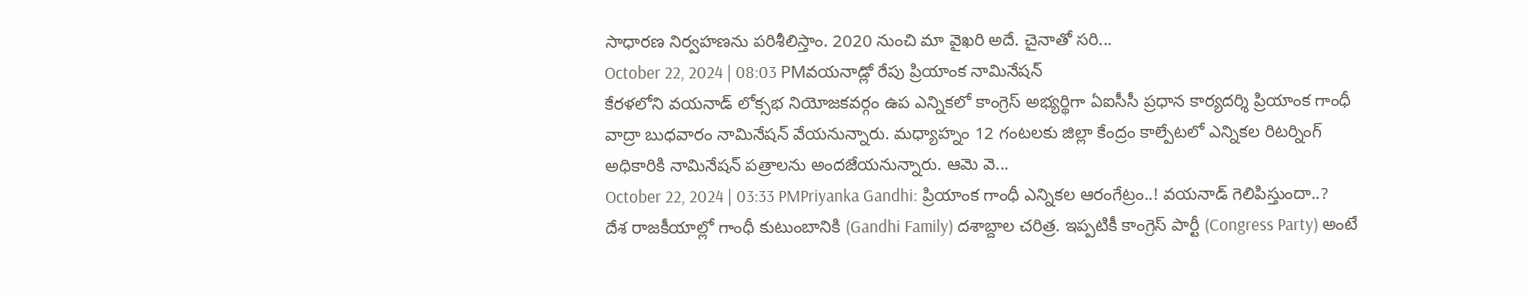సాధారణ నిర్వహణను పరిశీలిస్తాం. 2020 నుంచి మా వైఖరి అదే. చైనాతో సరి...
October 22, 2024 | 08:03 PMవయనాడ్లో రేపు ప్రియాంక నామినేషన్
కేరళలోని వయనాడ్ లోక్సభ నియోజకవర్గం ఉప ఎన్నికలో కాంగ్రెస్ అభ్యర్థిగా ఏఐసీసీ ప్రధాన కార్యదర్శి ప్రియాంక గాంధీ వాద్రా బుధవారం నామినేషన్ వేయనున్నారు. మధ్యాహ్నం 12 గంటలకు జిల్లా కేంద్రం కాల్పేటలో ఎన్నికల రిటర్నింగ్ అధికారికి నామినేషన్ పత్రాలను అందజేయనున్నారు. ఆమె వె...
October 22, 2024 | 03:33 PMPriyanka Gandhi: ప్రియాంక గాంధీ ఎన్నికల ఆరంగేట్రం..! వయనాడ్ గెలిపిస్తుందా..?
దేశ రాజకీయాల్లో గాంధీ కుటుంబానికి (Gandhi Family) దశాబ్దాల చరిత్ర. ఇప్పటికీ కాంగ్రెస్ పార్టీ (Congress Party) అంటే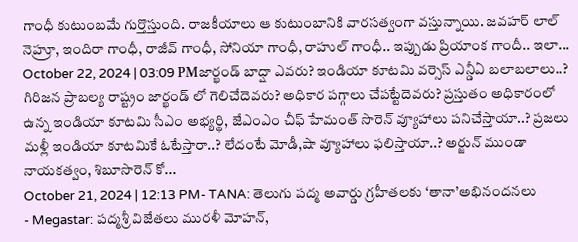గాంధీ కుటుంబమే గుర్తొస్తుంది. రాజకీయాలు ఆ కుటుంబానికి వారసత్వంగా వస్తున్నాయి. జవహర్ లాల్ నెహ్రూ, ఇందిరా గాంధీ, రాజీవ్ గాంధీ, సోనియా గాంధీ, రాహుల్ గాంధీ.. ఇప్పుడు ప్రియాంక గాందీ.. ఇలా...
October 22, 2024 | 03:09 PMజార్ఖండ్ బాద్షా ఎవరు? ఇండియా కూటమి వర్సెస్ ఎన్డీఏ బలాబలాలు..?
గిరిజన ప్రాబల్య రాష్ట్రం జార్ఖండ్ లో గెలిచేదెవరు? అధికార పగ్గాలు చేపట్టేదెవరు? ప్రస్తుతం అధికారంలో ఉన్న ఇండియా కూటమి సీఎం అభ్యర్థి, జేఎంఎం చీఫ్ హేమంత్ సొరెన్ వ్యూహాలు పనిచేస్తాయా..? ప్రజలు మళ్లీ ఇండియా కూటమికే ఓటేస్తారా..? లేదంటే మోడీ,షా వ్యూహాలు ఫలిస్తాయా..? అర్జున్ ముండా నాయకత్వం, శిబూసొరెన్ కో...
October 21, 2024 | 12:13 PM- TANA: తెలుగు పద్మ అవార్డు గ్రహీతలకు ‘తానా’అభినందనలు
- Megastar: పద్మశ్రీ విజేతలు మురళీ మోహన్,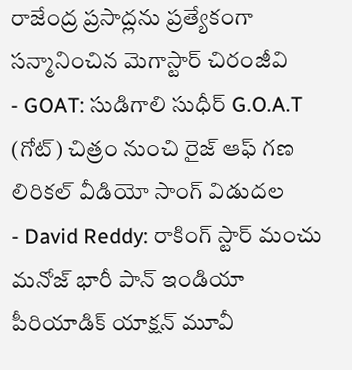రాజేంద్ర ప్రసాద్లను ప్రత్యేకంగా సన్మానించిన మెగాస్టార్ చిరంజీవి
- GOAT: సుడిగాలి సుధీర్ G.O.A.T (గోట్) చిత్రం నుంచి రైజ్ ఆఫ్ గణ లిరికల్ వీడియో సాంగ్ విడుదల
- David Reddy: రాకింగ్ స్టార్ మంచు మనోజ్ భారీ పాన్ ఇండియా పీరియాడిక్ యాక్షన్ మూవీ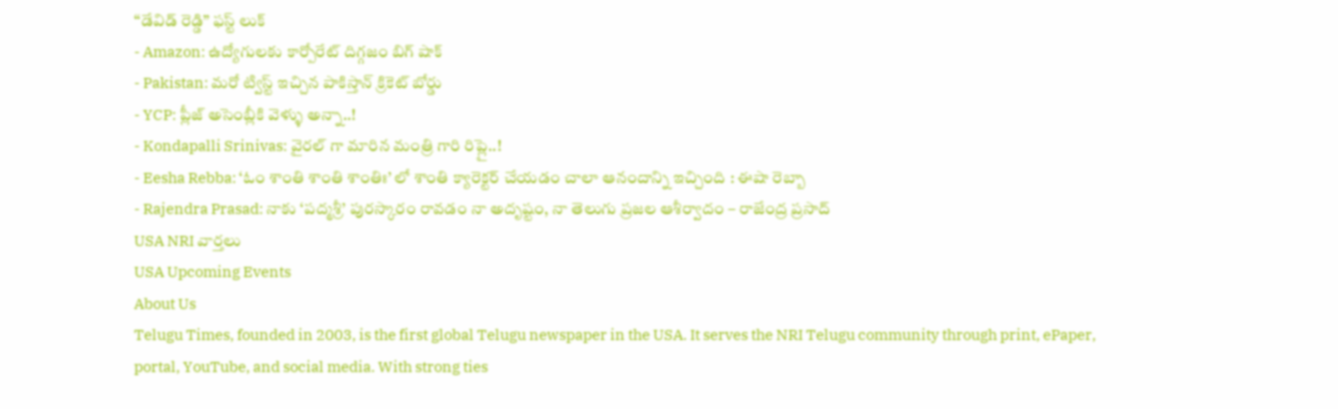“డేవిడ్ రెడ్డి” ఫస్ట్ లుక్
- Amazon: ఉద్యోగులకు కార్పోరేట్ దిగ్గజం బిగ్ షాక్
- Pakistan: మరో ట్విస్ట్ ఇచ్చిన పాకిస్తాన్ క్రికెట్ బోర్డు
- YCP: ప్లీజ్ అసెంబ్లీకి వెళ్ళు అన్నా..!
- Kondapalli Srinivas: వైరల్ గా మారిన మంత్రి గారి రిప్లై..!
- Eesha Rebba: ‘ఓం శాంతి శాంతి శాంతిః’ లో శాంతి క్యారెక్టర్ చేయడం చాలా ఆనందాన్ని ఇచ్చింది : ఈషా రెబ్బా
- Rajendra Prasad: నాకు ‘పద్మశ్రీ’ పురస్కారం రావడం నా అదృష్టం, నా తెలుగు ప్రజల ఆశీర్వాదం – రాజేంద్ర ప్రసాద్
USA NRI వార్తలు
USA Upcoming Events
About Us
Telugu Times, founded in 2003, is the first global Telugu newspaper in the USA. It serves the NRI Telugu community through print, ePaper, portal, YouTube, and social media. With strong ties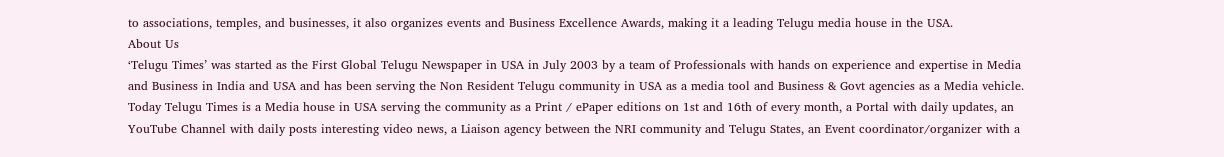to associations, temples, and businesses, it also organizes events and Business Excellence Awards, making it a leading Telugu media house in the USA.
About Us
‘Telugu Times’ was started as the First Global Telugu Newspaper in USA in July 2003 by a team of Professionals with hands on experience and expertise in Media and Business in India and USA and has been serving the Non Resident Telugu community in USA as a media tool and Business & Govt agencies as a Media vehicle. Today Telugu Times is a Media house in USA serving the community as a Print / ePaper editions on 1st and 16th of every month, a Portal with daily updates, an YouTube Channel with daily posts interesting video news, a Liaison agency between the NRI community and Telugu States, an Event coordinator/organizer with a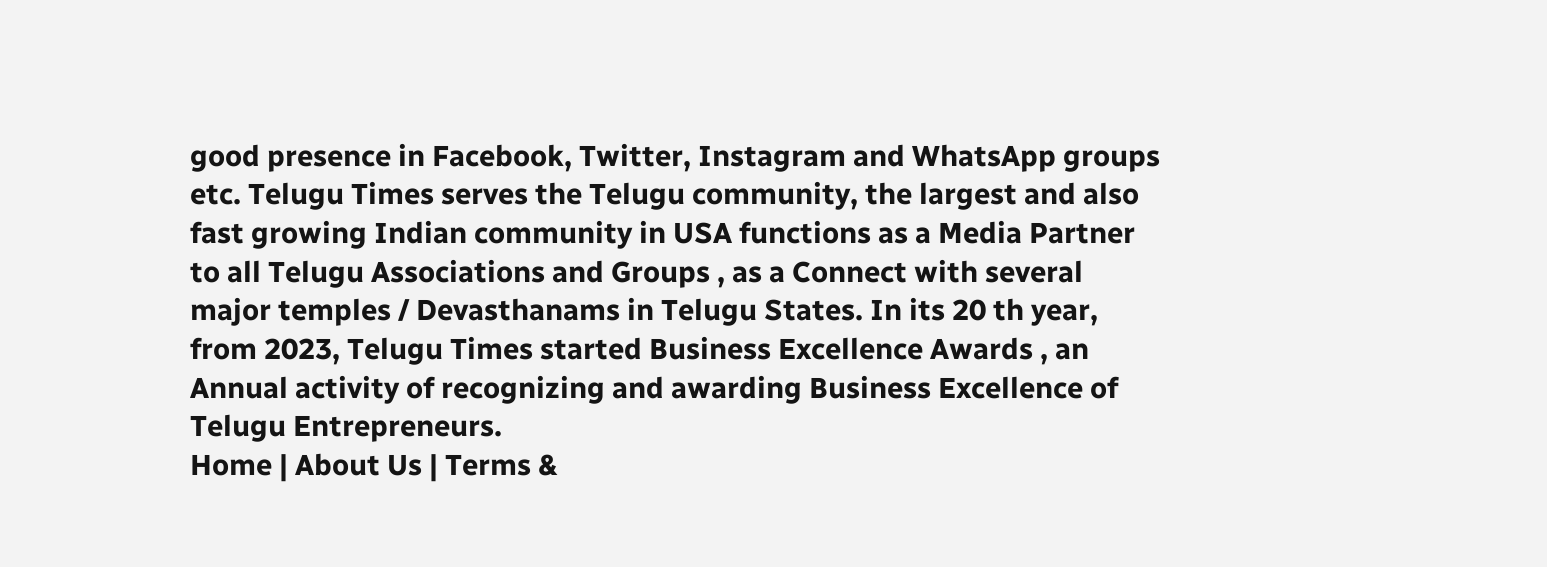good presence in Facebook, Twitter, Instagram and WhatsApp groups etc. Telugu Times serves the Telugu community, the largest and also fast growing Indian community in USA functions as a Media Partner to all Telugu Associations and Groups , as a Connect with several major temples / Devasthanams in Telugu States. In its 20 th year, from 2023, Telugu Times started Business Excellence Awards , an Annual activity of recognizing and awarding Business Excellence of Telugu Entrepreneurs.
Home | About Us | Terms &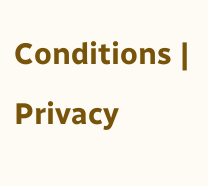Conditions | Privacy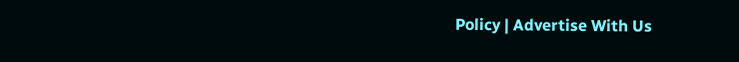Policy | Advertise With Us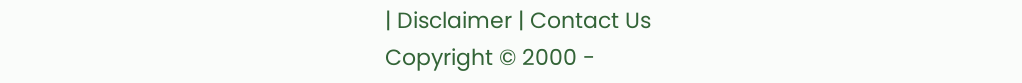| Disclaimer | Contact Us
Copyright © 2000 -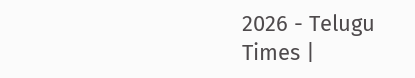2026 - Telugu Times |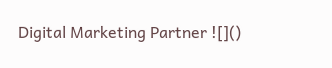Digital Marketing Partner ![]()